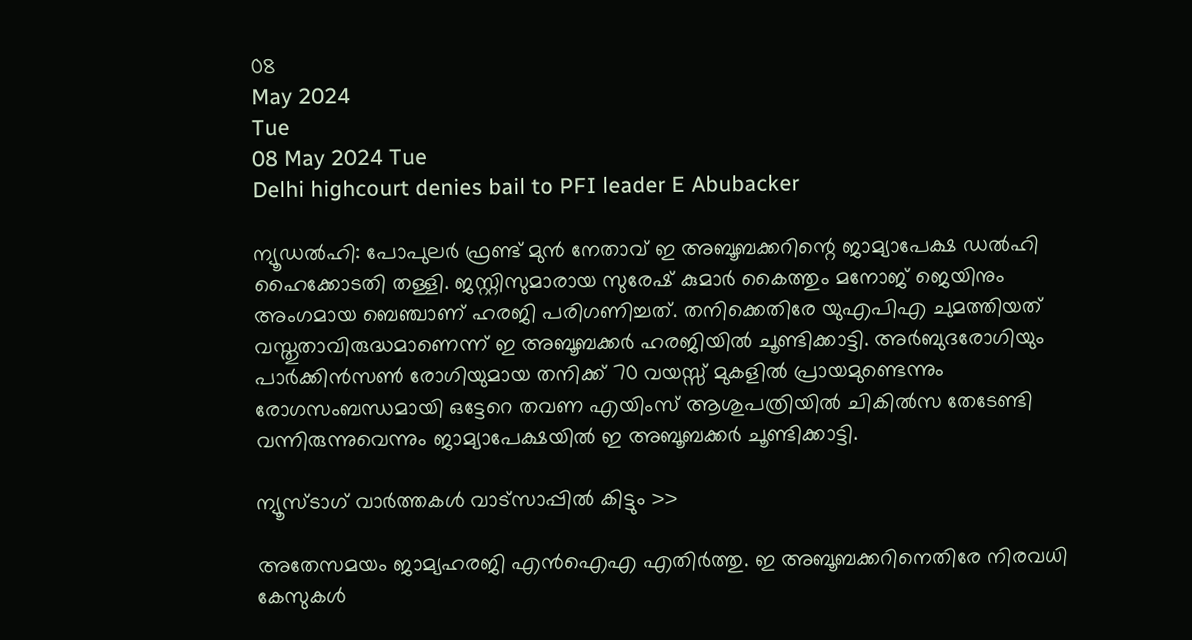08
May 2024
Tue
08 May 2024 Tue
Delhi highcourt denies bail to PFI leader E Abubacker

ന്യൂഡല്‍ഹി: പോപുലര്‍ ഫ്രണ്ട് മുന്‍ നേതാവ് ഇ അബൂബക്കറിന്റെ ജാമ്യാപേക്ഷ ഡല്‍ഹി ഹൈക്കോടതി തള്ളി. ജസ്റ്റിസുമാരായ സുരേഷ് കുമാര്‍ കൈത്തും മനോജ് ജെയിനും അംഗമായ ബെഞ്ചാണ് ഹരജി പരിഗണിച്ചത്. തനിക്കെതിരേ യുഎപിഎ ചുമത്തിയത് വസ്തുതാവിരുദ്ധമാണെന്ന് ഇ അബൂബക്കര്‍ ഹരജിയില്‍ ചൂണ്ടിക്കാട്ടി. അര്‍ബുദരോഗിയും പാര്‍ക്കിന്‍സണ്‍ രോഗിയുമായ തനിക്ക് 70 വയസ്സ് മുകളില്‍ പ്രായമുണ്ടെന്നും രോഗസംബന്ധമായി ഒട്ടേറെ തവണ എയിംസ് ആശുപത്രിയില്‍ ചികില്‍സ തേടേണ്ടി വന്നിരുന്നുവെന്നും ജാമ്യാപേക്ഷയില്‍ ഇ അബൂബക്കര്‍ ചൂണ്ടിക്കാട്ടി.

ന്യൂസ്ടാഗ് വാര്‍ത്തകള്‍ വാട്‌സാപ്പില്‍ കിട്ടും >>

അതേസമയം ജാമ്യഹരജി എന്‍ഐഎ എതിര്‍ത്തു. ഇ അബൂബക്കറിനെതിരേ നിരവധി കേസുകള്‍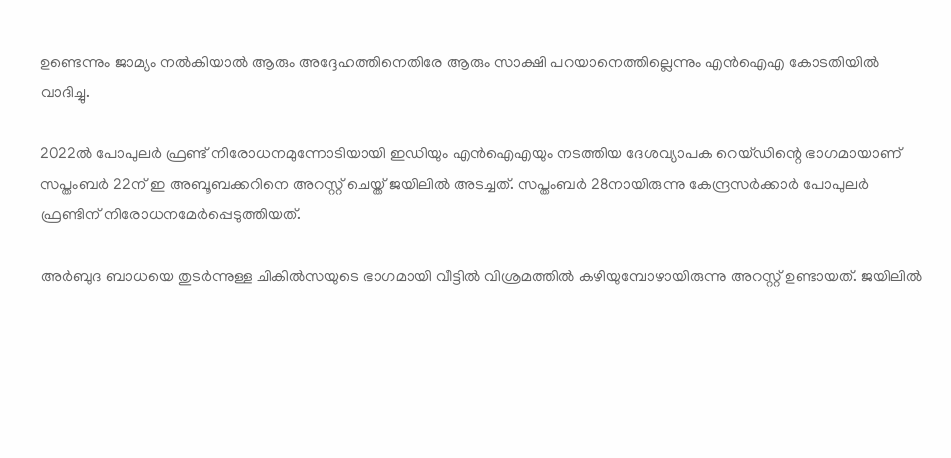ഉണ്ടെന്നും ജാമ്യം നല്‍കിയാല്‍ ആരും അദ്ദേഹത്തിനെതിരേ ആരും സാക്ഷി പറയാനെത്തില്ലെന്നും എന്‍ഐഎ കോടതിയില്‍ വാദിച്ചു.

2022ല്‍ പോപുലര്‍ ഫ്രണ്ട് നിരോധനമുന്നോടിയായി ഇഡിയും എന്‍ഐഎയും നടത്തിയ ദേശവ്യാപക റെയ്ഡിന്റെ ഭാഗമായാണ് സപ്തംബര്‍ 22ന് ഇ അബൂബക്കറിനെ അറസ്റ്റ് ചെയ്ത് ജയിലില്‍ അടച്ചത്. സപ്തംബര്‍ 28നായിരുന്നു കേന്ദ്രസര്‍ക്കാര്‍ പോപുലര്‍ ഫ്രണ്ടിന് നിരോധനമേര്‍പ്പെടുത്തിയത്.

അര്‍ബുദ ബാധയെ തുടര്‍ന്നുള്ള ചികില്‍സയുടെ ഭാഗമായി വീട്ടില്‍ വിശ്രമത്തില്‍ കഴിയുമ്പോഴായിരുന്നു അറസ്റ്റ് ഉണ്ടായത്. ജയിലില്‍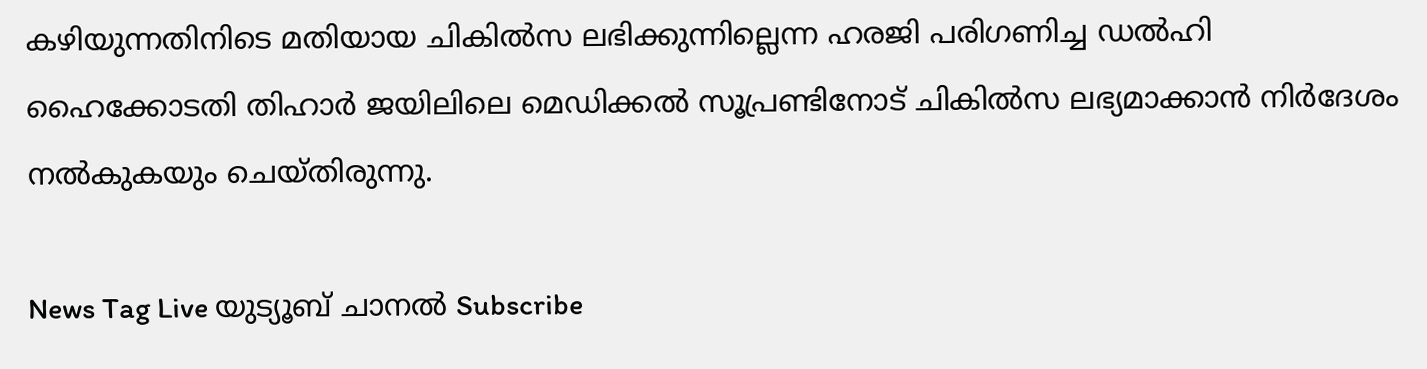കഴിയുന്നതിനിടെ മതിയായ ചികില്‍സ ലഭിക്കുന്നില്ലെന്ന ഹരജി പരിഗണിച്ച ഡല്‍ഹി ഹൈക്കോടതി തിഹാര്‍ ജയിലിലെ മെഡിക്കല്‍ സൂപ്രണ്ടിനോട് ചികില്‍സ ലഭ്യമാക്കാന്‍ നിര്‍ദേശം നല്‍കുകയും ചെയ്തിരുന്നു.

News Tag Live യുട്യൂബ് ചാനല്‍ Subscribe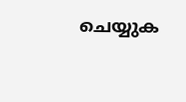ചെയ്യുക